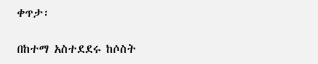ቀጥታ፡

በከተማ አስተደደሩ ከሶስት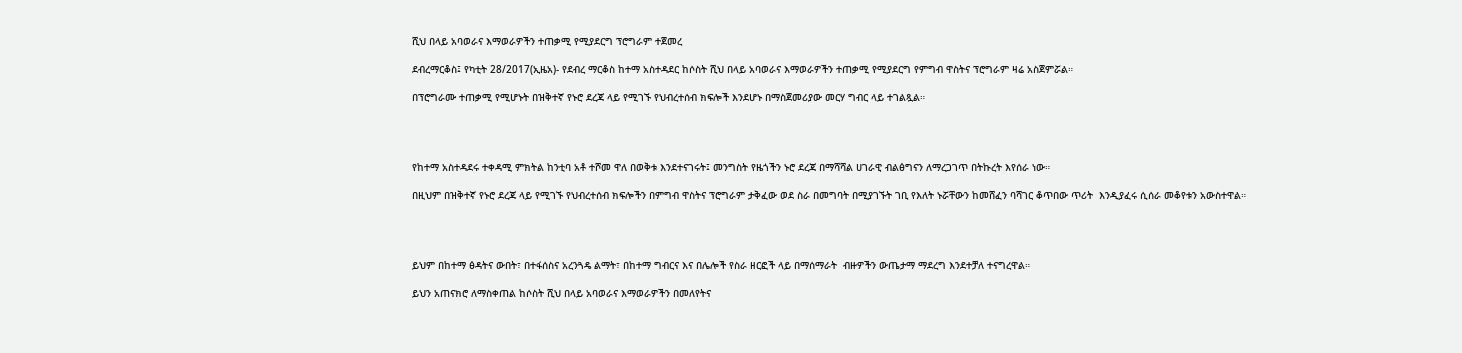ሺህ በላይ አባወራና እማወራዎችን ተጠቃሚ የሚያደርግ ፕሮግራም ተጀመረ

ደብረማርቆስ፤ የካቲት 28/2017(ኢዜአ)- የደብረ ማርቆስ ከተማ አስተዳደር ከሶስት ሺህ በላይ አባወራና እማወራዎችን ተጠቃሚ የሚያደርግ የምግብ ዋስትና ፕሮግራም ዛሬ አስጀምሯል።

በፕሮግራሙ ተጠቃሚ የሚሆኑት በዝቅተኛ የኑሮ ደረጃ ላይ የሚገኙ የህብረተሰብ ክፍሎች እንደሆኑ በማስጀመሪያው መርሃ ግብር ላይ ተገልጿል።




የከተማ አስተዳደሩ ተቀዳሚ ምክትል ከንቲባ አቶ ተሾመ ዋለ በወቅቱ እንደተናገሩት፤ መንግስት የዜጎችን ኑሮ ደረጃ በማሻሻል ሀገራዊ ብልፅግናን ለማረጋገጥ በትኩረት እየሰራ ነው።

በዚህም በዝቅተኛ የኑሮ ደረጃ ላይ የሚገኙ የህብረተሰብ ክፍሎችን በምግብ ዋስትና ፕሮግራም ታቅፈው ወደ ስራ በመግባት በሚያገኙት ገቢ የእለት ኑሯቸውን ከመሸፈን ባሻገር ቆጥበው ጥሪት  እንዲያፈሩ ሲሰራ መቆየቱን አውስተዋል።




ይህም በከተማ ፅዳትና ውበት፣ በተፋሰስና አረንጓዴ ልማት፣ በከተማ ግብርና እና በሌሎች የስራ ዘርፎች ላይ በማሰማራት  ብዙዎችን ውጤታማ ማደረግ እንደተቻለ ተናግረዋል።

ይህን አጠናክሮ ለማስቀጠል ከሶስት ሺህ በላይ አባወራና እማወራዎችን በመለየትና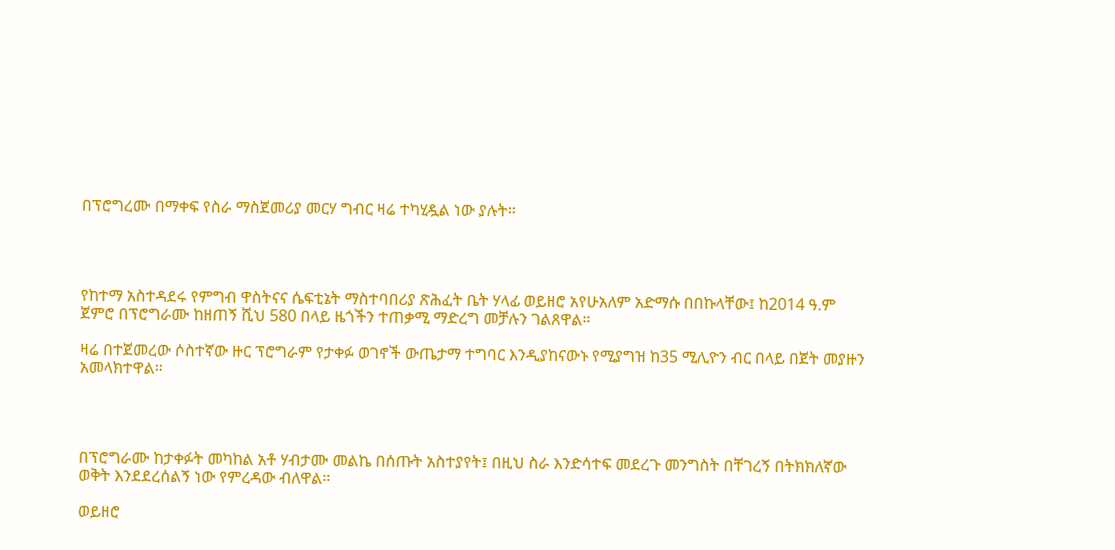በፕሮግረሙ በማቀፍ የስራ ማስጀመሪያ መርሃ ግብር ዛሬ ተካሂዷል ነው ያሉት።




የከተማ አስተዳደሩ የምግብ ዋስትናና ሴፍቲኔት ማስተባበሪያ ጽሕፈት ቤት ሃላፊ ወይዘሮ አየሁአለም አድማሱ በበኩላቸው፤ ከ2014 ዓ.ም ጀምሮ በፕሮግራሙ ከዘጠኝ ሺህ 580 በላይ ዜጎችን ተጠቃሚ ማድረግ መቻሉን ገልጸዋል።

ዛሬ በተጀመረው ሶስተኛው ዙር ፕሮግራም የታቀፉ ወገኖች ውጤታማ ተግባር እንዲያከናውኑ የሚያግዝ ከ35 ሚሊዮን ብር በላይ በጀት መያዙን አመላክተዋል።




በፕሮግራሙ ከታቀፉት መካከል አቶ ሃብታሙ መልኬ በሰጡት አስተያየት፤ በዚህ ስራ እንድሳተፍ መደረጉ መንግስት በቸገረኝ በትክክለኛው ወቅት እንደደረሰልኝ ነው የምረዳው ብለዋል።

ወይዘሮ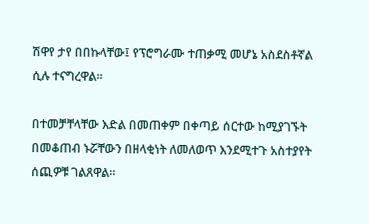ሽዋየ ታየ በበኩላቸው፤ የፕሮግራሙ ተጠቃሚ መሆኔ አስደስቶኛል ሲሉ ተናግረዋል።

በተመቻቸላቸው እድል በመጠቀም በቀጣይ ሰርተው ከሚያገኙት በመቆጠብ ኑሯቸውን በዘላቂነት ለመለወጥ እንደሚተጉ አስተያየት ሰጪዎቹ ገልጸዋል።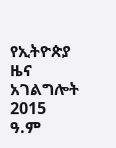የኢትዮጵያ ዜና አገልግሎት
2015
ዓ.ም